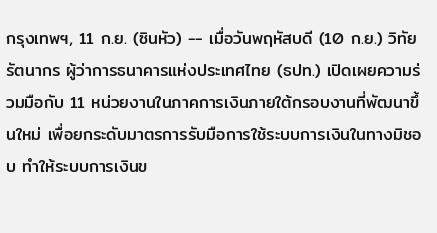กรุงเทพฯ, 11 ก.ย. (ซินหัว) -- เมื่อวันพฤหัสบดี (10 ก.ย.) วิทัย รัตนากร ผู้ว่าการธนาคารแห่งประเทศไทย (ธปท.) เปิดเผยความร่วมมือกับ 11 หน่วยงานในภาคการเงินภายใต้กรอบงานที่พัฒนาขึ้นใหม่ เพื่อยกระดับมาตรการรับมือการใช้ระบบการเงินในทางมิชอบ ทำให้ระบบการเงินข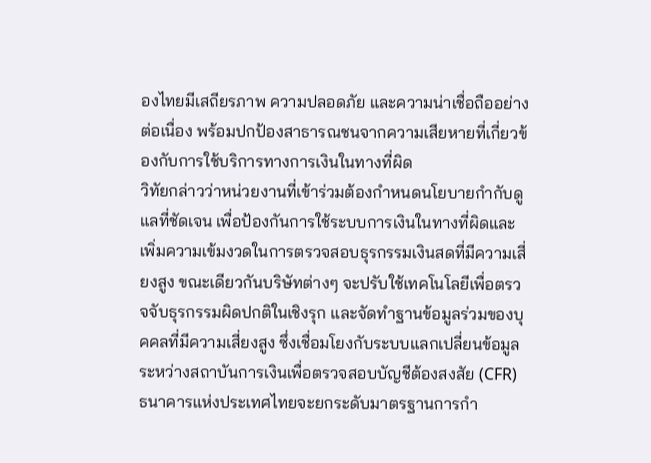องไทยมีเสถียรภาพ ความปลอดภัย และความน่าเชื่อถืออย่างต่อเนื่อง พร้อมปกป้องสาธารณชนจากความเสียหายที่เกี่ยวข้องกับการใช้บริการทางการเงินในทางที่ผิด
วิทัยกล่าวว่าหน่วยงานที่เข้าร่วมต้องกำหนดนโยบายกำกับดูแลที่ชัดเจน เพื่อป้องกันการใช้ระบบการเงินในทางที่ผิดและเพิ่มความเข้มงวดในการตรวจสอบธุรกรรมเงินสดที่มีความเสี่ยงสูง ขณะเดียวกันบริษัทต่างๆ จะปรับใช้เทคโนโลยีเพื่อตรวจจับธุรกรรมผิดปกติในเชิงรุก และจัดทำฐานข้อมูลร่วมของบุคคลที่มีความเสี่ยงสูง ซึ่งเชื่อมโยงกับระบบแลกเปลี่ยนข้อมูลระหว่างสถาบันการเงินเพื่อตรวจสอบบัญชีต้องสงสัย (CFR)
ธนาคารแห่งประเทศไทยจะยกระดับมาตรฐานการกำ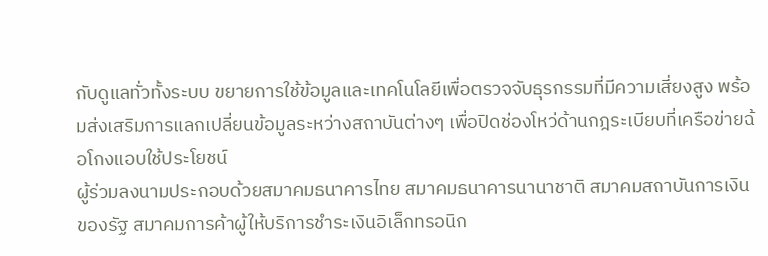กับดูแลทั่วทั้งระบบ ขยายการใช้ข้อมูลและเทคโนโลยีเพื่อตรวจจับธุรกรรมที่มีความเสี่ยงสูง พร้อมส่งเสริมการแลกเปลี่ยนข้อมูลระหว่างสถาบันต่างๆ เพื่อปิดช่องโหว่ด้านกฎระเบียบที่เครือข่ายฉ้อโกงแอบใช้ประโยชน์
ผู้ร่วมลงนามประกอบด้วยสมาคมธนาคารไทย สมาคมธนาคารนานาชาติ สมาคมสถาบันการเงินของรัฐ สมาคมการค้าผู้ให้บริการชำระเงินอิเล็กทรอนิก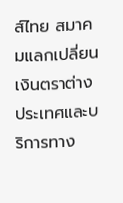ส์ไทย สมาคมแลกเปลี่ยนเงินตราต่างประเทศและบริการทาง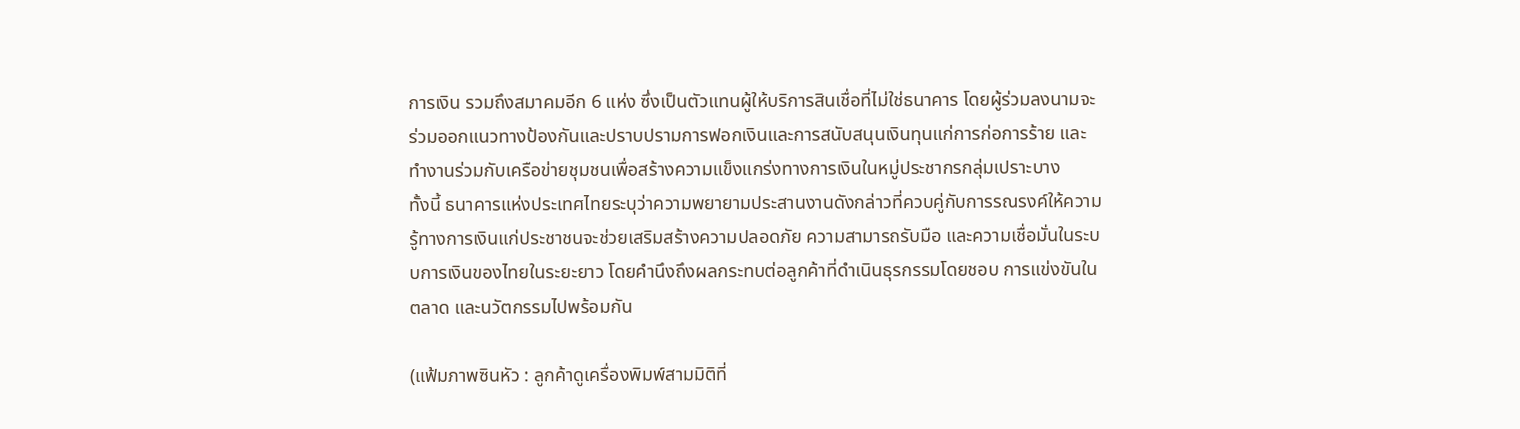การเงิน รวมถึงสมาคมอีก 6 แห่ง ซึ่งเป็นตัวแทนผู้ให้บริการสินเชื่อที่ไม่ใช่ธนาคาร โดยผู้ร่วมลงนามจะร่วมออกแนวทางป้องกันและปราบปรามการฟอกเงินและการสนับสนุนเงินทุนแก่การก่อการร้าย และทำงานร่วมกับเครือข่ายชุมชนเพื่อสร้างความแข็งแกร่งทางการเงินในหมู่ประชากรกลุ่มเปราะบาง
ทั้งนี้ ธนาคารแห่งประเทศไทยระบุว่าความพยายามประสานงานดังกล่าวที่ควบคู่กับการรณรงค์ให้ความรู้ทางการเงินแก่ประชาชนจะช่วยเสริมสร้างความปลอดภัย ความสามารถรับมือ และความเชื่อมั่นในระบบการเงินของไทยในระยะยาว โดยคำนึงถึงผลกระทบต่อลูกค้าที่ดำเนินธุรกรรมโดยชอบ การแข่งขันในตลาด และนวัตกรรมไปพร้อมกัน

(แฟ้มภาพซินหัว : ลูกค้าดูเครื่องพิมพ์สามมิติที่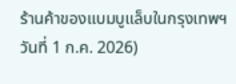ร้านค้าของแบมบูแล็บในกรุงเทพฯ วันที่ 1 ก.ค. 2026)